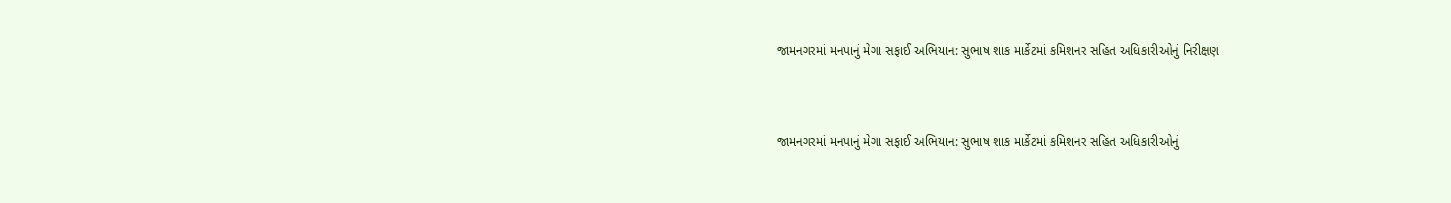જામનગરમાં મનપાનું મેગા સફાઈ અભિયાન: સુભાષ શાક માર્કેટમાં કમિશનર સહિત અધિકારીઓનું નિરીક્ષણ



જામનગરમાં મનપાનું મેગા સફાઈ અભિયાન: સુભાષ શાક માર્કેટમાં કમિશનર સહિત અધિકારીઓનું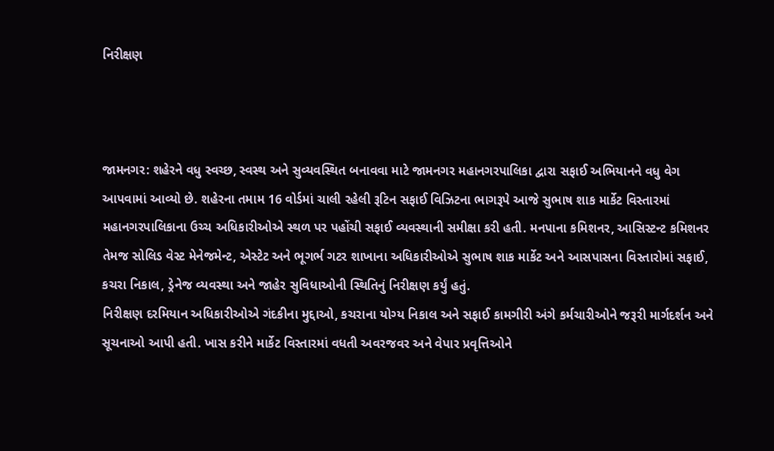નિરીક્ષણ



જામનગર: શહેરને વધુ સ્વચ્છ, સ્વસ્થ અને સુવ્યવસ્થિત બનાવવા માટે જામનગર મહાનગરપાલિકા દ્વારા સફાઈ અભિયાનને વધુ વેગ આપવામાં આવ્યો છે. શહેરના તમામ 16 વોર્ડમાં ચાલી રહેલી રૂટિન સફાઈ વિઝિટના ભાગરૂપે આજે સુભાષ શાક માર્કેટ વિસ્તારમાં મહાનગરપાલિકાના ઉચ્ચ અધિકારીઓએ સ્થળ પર પહોંચી સફાઈ વ્યવસ્થાની સમીક્ષા કરી હતી. મનપાના કમિશનર, આસિસ્ટન્ટ કમિશનર તેમજ સોલિડ વેસ્ટ મેનેજમેન્ટ, એસ્ટેટ અને ભૂગર્ભ ગટર શાખાના અધિકારીઓએ સુભાષ શાક માર્કેટ અને આસપાસના વિસ્તારોમાં સફાઈ, કચરા નિકાલ, ડ્રેનેજ વ્યવસ્થા અને જાહેર સુવિધાઓની સ્થિતિનું નિરીક્ષણ કર્યું હતું.
નિરીક્ષણ દરમિયાન અધિકારીઓએ ગંદકીના મુદ્દાઓ, કચરાના યોગ્ય નિકાલ અને સફાઈ કામગીરી અંગે કર્મચારીઓને જરૂરી માર્ગદર્શન અને સૂચનાઓ આપી હતી. ખાસ કરીને માર્કેટ વિસ્તારમાં વધતી અવરજવર અને વેપાર પ્રવૃત્તિઓને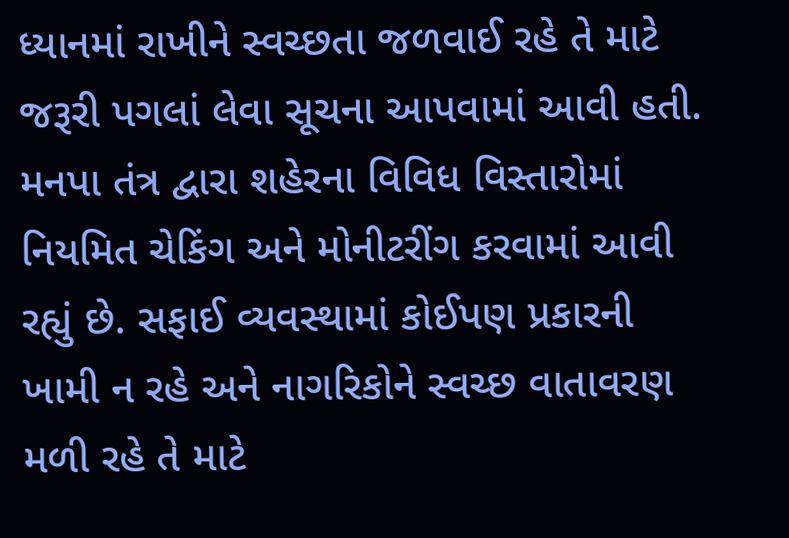ધ્યાનમાં રાખીને સ્વચ્છતા જળવાઈ રહે તે માટે જરૂરી પગલાં લેવા સૂચના આપવામાં આવી હતી.
મનપા તંત્ર દ્વારા શહેરના વિવિધ વિસ્તારોમાં નિયમિત ચેકિંગ અને મોનીટરીંગ કરવામાં આવી રહ્યું છે. સફાઈ વ્યવસ્થામાં કોઈપણ પ્રકારની ખામી ન રહે અને નાગરિકોને સ્વચ્છ વાતાવરણ મળી રહે તે માટે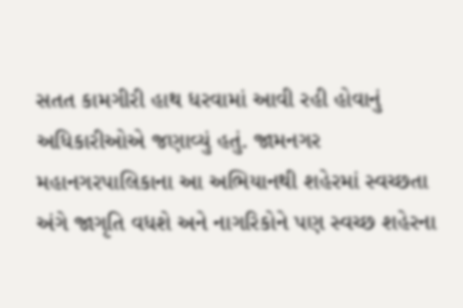સતત કામગીરી હાથ ધરવામાં આવી રહી હોવાનું અધિકારીઓએ જણાવ્યું હતું. જામનગર મહાનગરપાલિકાના આ અભિયાનથી શહેરમાં સ્વચ્છતા અંગે જાગૃતિ વધશે અને નાગરિકોને પણ સ્વચ્છ શહેરના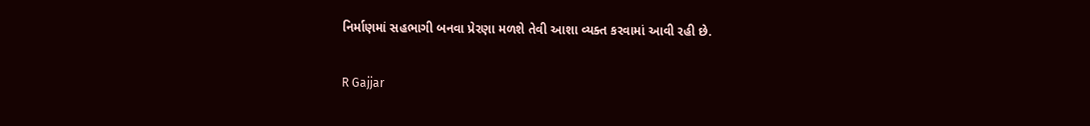નિર્માણમાં સહભાગી બનવા પ્રેરણા મળશે તેવી આશા વ્યક્ત કરવામાં આવી રહી છે.

R Gajjar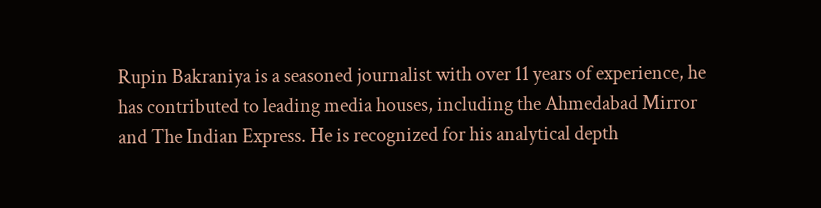Rupin Bakraniya is a seasoned journalist with over 11 years of experience, he has contributed to leading media houses, including the Ahmedabad Mirror and The Indian Express. He is recognized for his analytical depth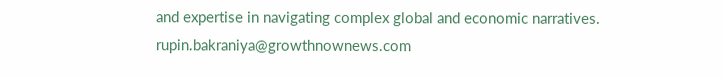and expertise in navigating complex global and economic narratives. rupin.bakraniya@growthnownews.com